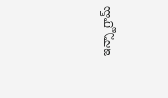ఇన్స్టాగ్రామ్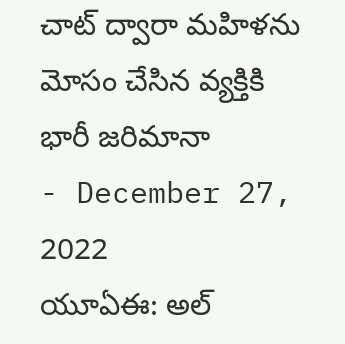చాట్ ద్వారా మహిళను మోసం చేసిన వ్యక్తికి భారీ జరిమానా
- December 27, 2022
యూఏఈ: అల్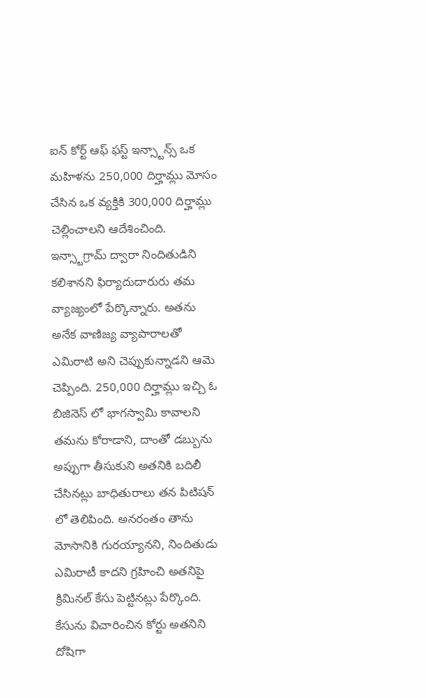ఐన్ కోర్ట్ ఆఫ్ ఫస్ట్ ఇన్స్టాన్స్ ఒక మహిళను 250,000 దిర్హామ్లు మోసం చేసిన ఒక వ్యక్తికి 300,000 దిర్హామ్లు చెల్లించాలని ఆదేశించింది. ఇన్స్టాగ్రామ్ ద్వారా నిందితుడిని కలిశానని ఫిర్యాదుదారురు తమ వ్యాజ్యంలో పేర్కొన్నారు. అతను అనేక వాణిజ్య వ్యాపారాలతో ఎమిరాటి అని చెప్పుకున్నాడని ఆమె చెప్పింది. 250,000 దిర్హామ్లు ఇచ్చి ఓ బిజినెస్ లో భాగస్వామి కావాలని తమను కోరాడాని, దాంతో డబ్బును అప్పుగా తీసుకుని అతనికి బదిలీ చేసినట్లు బాధితురాలు తన పిటిషన్ లో తెలిపింది. అనరంతం తాను మోసానికి గురయ్యానని, నిందితుడు ఎమిరాటీ కాదని గ్రహించి అతనిపై క్రిమినల్ కేసు పెట్టినట్లు పేర్కొంది. కేసును విచారించిన కోర్టు అతనిని దోషిగా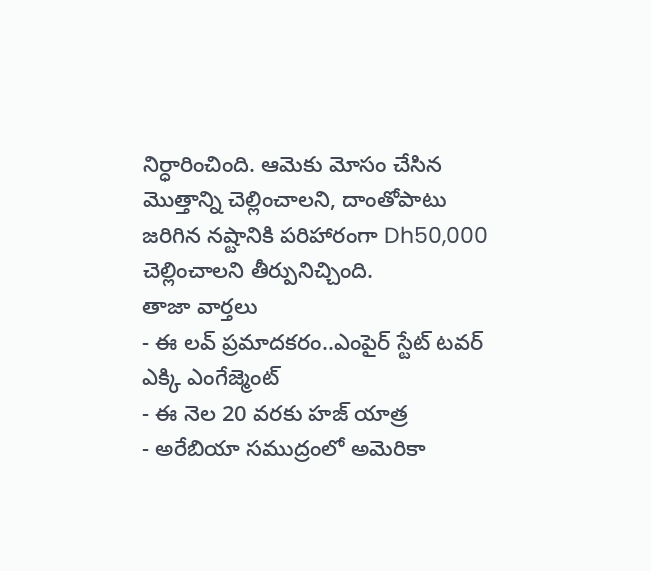నిర్ధారించింది. ఆమెకు మోసం చేసిన మొత్తాన్ని చెల్లించాలని, దాంతోపాటు జరిగిన నష్టానికి పరిహారంగా Dh50,000 చెల్లించాలని తీర్పునిచ్చింది.
తాజా వార్తలు
- ఈ లవ్ ప్రమాదకరం..ఎంపైర్ స్టేట్ టవర్ ఎక్కి ఎంగేజ్మెంట్
- ఈ నెల 20 వరకు హజ్ యాత్ర
- అరేబియా సముద్రంలో అమెరికా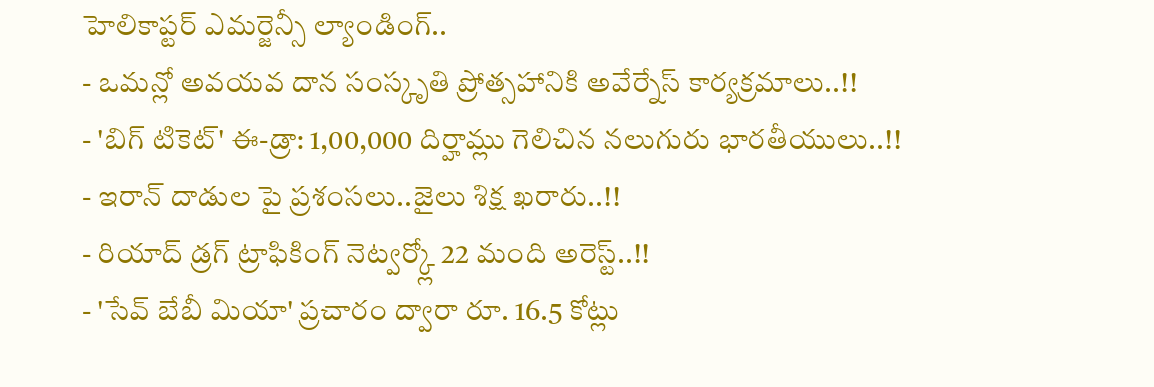హెలికాప్టర్ ఎమర్జెన్సీ ల్యాండింగ్..
- ఒమన్లో అవయవ దాన సంస్కృతి ప్రోత్సహానికి అవేర్నేస్ కార్యక్రమాలు..!!
- 'బిగ్ టికెట్' ఈ-డ్రా: 1,00,000 దిర్హామ్లు గెలిచిన నలుగురు భారతీయులు..!!
- ఇరాన్ దాడుల పై ప్రశంసలు..జైలు శిక్ష ఖరారు..!!
- రియాద్ డ్రగ్ ట్రాఫికింగ్ నెట్వర్క్లో 22 మంది అరెస్ట్..!!
- 'సేవ్ బేబీ మియా' ప్రచారం ద్వారా రూ. 16.5 కోట్లు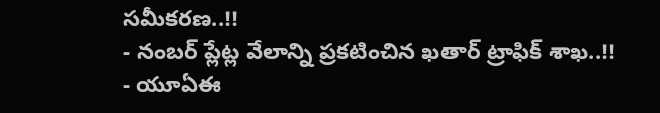సమీకరణ..!!
- నంబర్ ప్లేట్ల వేలాన్ని ప్రకటించిన ఖతార్ ట్రాఫిక్ శాఖ..!!
- యూఏఈ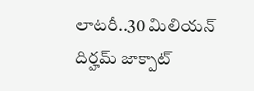లాటరీ..30 మిలియన్ దిర్హమ్ జాక్పాట్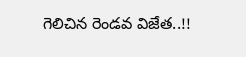గెలిచిన రెండవ విజేత..!!